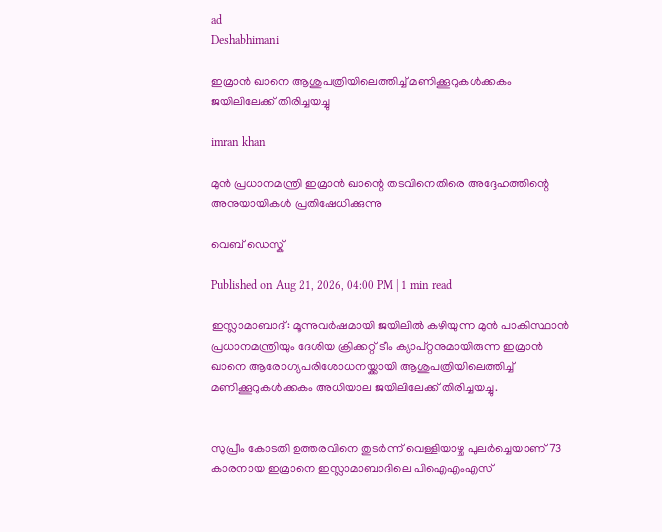ad
Deshabhimani

ഇമ്രാൻ ഖാനെ ആശുപത്രിയിലെത്തിച്ച് മണിക്കൂറുകൾക്കകം ജയിലിലേക്ക് തിരിച്ചയച്ചു

imran khan

മുൻ പ്രധാനമന്ത്രി ഇമ്രാൻ ഖാന്റെ തടവിനെതിരെ അദ്ദേഹത്തിന്റെ അനുയായികൾ പ്രതിഷേധിക്കുന്നു

വെബ് ഡെസ്ക്

Published on Aug 21, 2026, 04:00 PM | 1 min read

ഇസ്ലാമാബാദ്: മൂന്നുവർഷമായി ജയിലിൽ കഴിയുന്ന മുൻ പാകിസ്ഥാൻ പ്രധാനമന്ത്രിയും ദേശിയ ക്രിക്കറ്റ് ടീം ക്യാപ്റ്റനുമായിരുന്ന ഇമ്രാൻ ഖാനെ ആരോഗ്യപരിശോധനയ്ക്കായി ആശുപത്രിയിലെത്തിച്ച് മണിക്കൂറുകൾക്കകം അധിയാല ജയിലിലേക്ക് തിരിച്ചയച്ചു.


സുപ്രീം കോടതി ഉത്തരവിനെ തുടർന്ന് വെള്ളിയാഴ്ച പുലർച്ചെയാണ് 73 കാരനായ ഇമ്രാനെ ഇസ്ലാമാബാദിലെ പിഐഎംഎസ്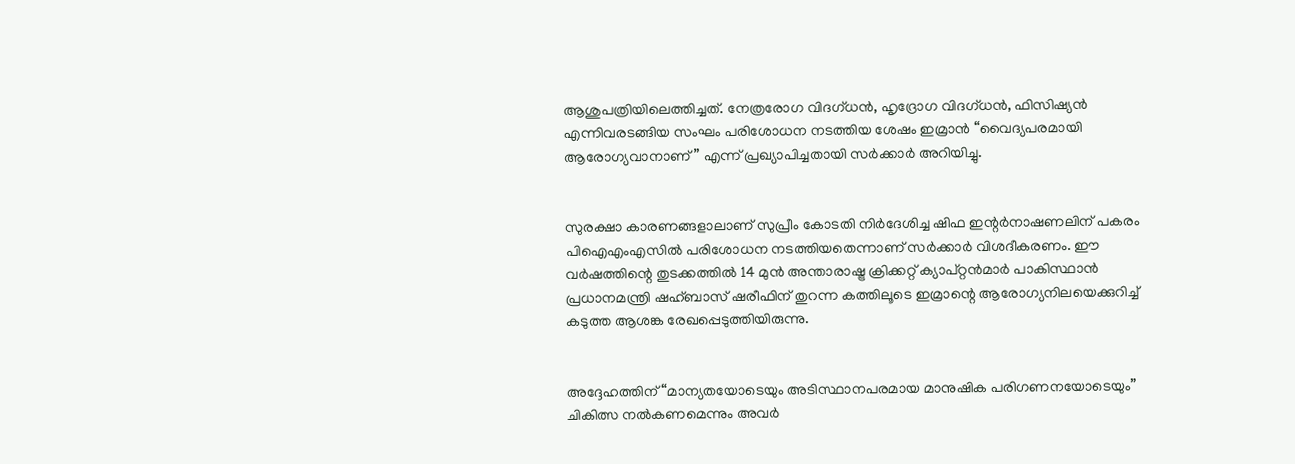ആശുപത്രിയിലെത്തിച്ചത്. നേത്രരോഗ വിദഗ്ധൻ, ഹൃദ്രോഗ വിദഗ്ധൻ, ഫിസിഷ്യൻ എന്നിവരടങ്ങിയ സംഘം പരിശോധന നടത്തിയ ശേഷം ഇമ്രാൻ “വൈദ്യപരമായി ആരോഗ്യവാനാണ്” എന്ന് പ്രഖ്യാപിച്ചതായി സർക്കാർ അറിയിച്ചു.


സുരക്ഷാ കാരണങ്ങളാലാണ് സുപ്രീം കോടതി നിർദേശിച്ച ഷിഫ ഇന്റർനാഷണലിന് പകരം പിഐഎംഎസിൽ പരിശോധന നടത്തിയതെന്നാണ് സർക്കാർ വിശദീകരണം. ഈ വർഷത്തിന്റെ തുടക്കത്തിൽ 14 മുൻ അന്താരാഷ്ട്ര ക്രിക്കറ്റ് ക്യാപ്റ്റൻമാർ പാകിസ്ഥാൻ പ്രധാനമന്ത്രി ഷഹ്ബാസ് ഷരീഫിന് തുറന്ന കത്തിലൂടെ ഇമ്രാന്റെ ആരോഗ്യനിലയെക്കുറിച്ച് കടുത്ത ആശങ്ക രേഖപ്പെടുത്തിയിരുന്നു.


അദ്ദേഹത്തിന് “മാന്യതയോടെയും അടിസ്ഥാനപരമായ മാനുഷിക പരിഗണനയോടെയും” ചികിത്സ നൽകണമെന്നും അവർ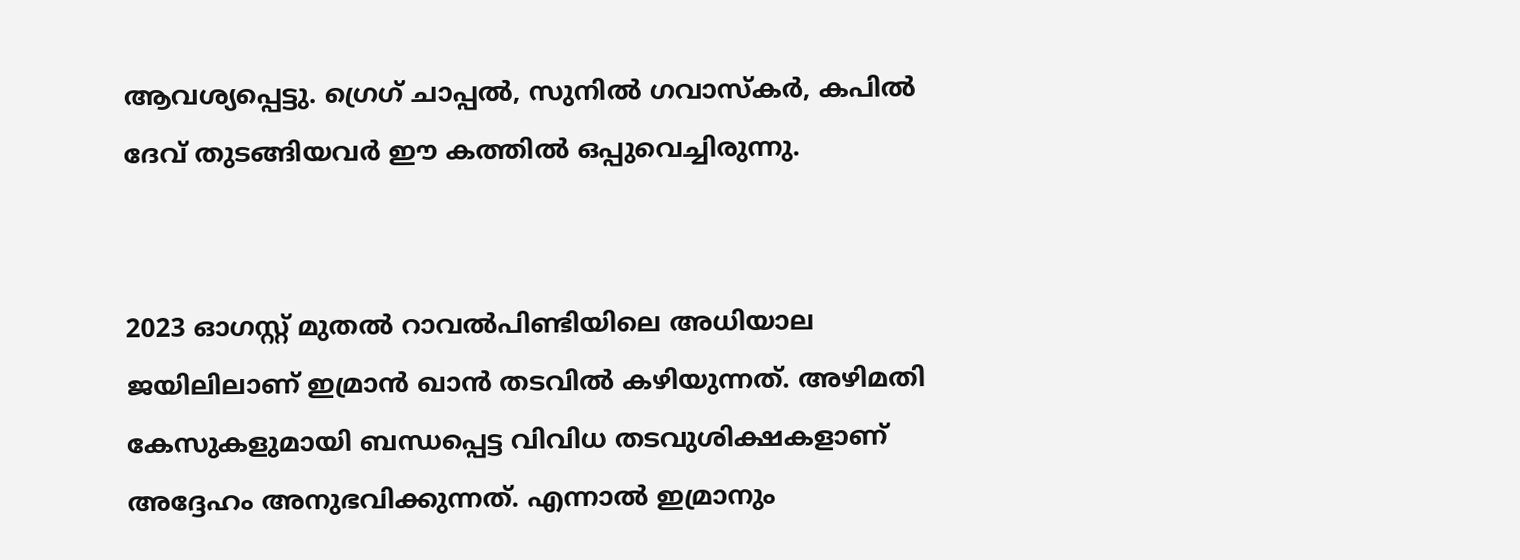ആവശ്യപ്പെട്ടു. ഗ്രെഗ് ചാപ്പൽ, സുനിൽ ഗവാസ്‌കർ, കപിൽ ദേവ് തുടങ്ങിയവർ ഈ കത്തിൽ ഒപ്പുവെച്ചിരുന്നു.


2023 ഓഗസ്റ്റ് മുതൽ റാവൽപിണ്ടിയിലെ അധിയാല ജയിലിലാണ് ഇമ്രാൻ ഖാൻ തടവിൽ കഴിയുന്നത്. അഴിമതി കേസുകളുമായി ബന്ധപ്പെട്ട വിവിധ തടവുശിക്ഷകളാണ് അദ്ദേഹം അനുഭവിക്കുന്നത്. എന്നാൽ ഇമ്രാനും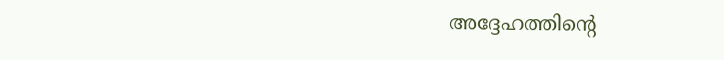അദ്ദേഹത്തിന്റെ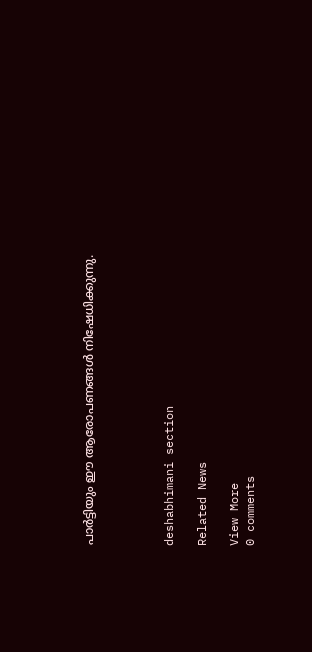പാർട്ടിയും ഈ ആരോപണങ്ങൾ നിഷേധിക്കുന്നു.




deshabhimani section

Related News

View More
0 comments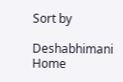Sort by

Deshabhimani
Home